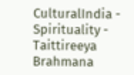CulturalIndia - Spirituality - Taittireeya Brahmana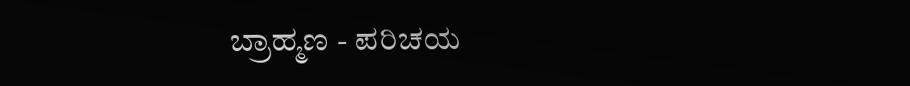ಬ್ರಾಹ್ಮಣ - ಪರಿಚಯ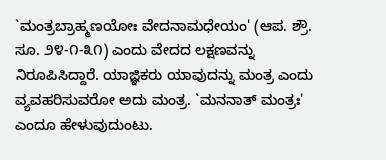`ಮಂತ್ರಬ್ರಾಹ್ಮಣಯೋಃ ವೇದನಾಮಧೇಯಂ' (ಆಪ. ಶ್ರೌ. ಸೂ. ೨೪-೧-೩೧) ಎಂದು ವೇದದ ಲಕ್ಷಣವನ್ನು ನಿರೂಪಿಸಿದ್ದಾರೆ. ಯಾಜ್ಞಿಕರು ಯಾವುದನ್ನು ಮಂತ್ರ ಎಂದು ವ್ಯವಹರಿಸುವರೋ ಅದು ಮಂತ್ರ. `ಮನನಾತ್ ಮಂತ್ರಃ' ಎಂದೂ ಹೇಳುವುದುಂಟು.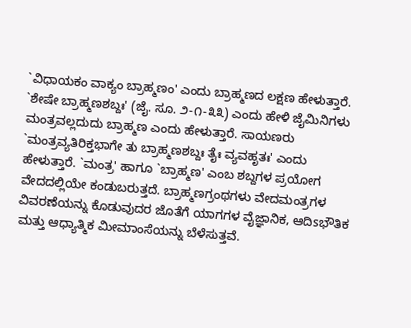`ವಿಧಾಯಕಂ ವಾಕ್ಯಂ ಬ್ರಾಹ್ಮಣಂ' ಎಂದು ಬ್ರಾಹ್ಮಣದ ಲಕ್ಷಣ ಹೇಳುತ್ತಾರೆ. `ಶೇಷೇ ಬ್ರಾಹ್ಮಣಶಬ್ದಃ' (ಜೈ. ಸೂ. ೨-೧-೩೩) ಎಂದು ಹೇಳಿ ಜೈಮಿನಿಗಳು ಮಂತ್ರವಲ್ಲದುದು ಬ್ರಾಹ್ಮಣ ಎಂದು ಹೇಳುತ್ತಾರೆ. ಸಾಯಣರು `ಮಂತ್ರವ್ಯತಿರಿಕ್ತಭಾಗೇ ತು ಬ್ರಾಹ್ಮಣಶಬ್ದಃ ತೈಃ ವ್ಯವಹೃತಃ' ಎಂದು ಹೇಳುತ್ತಾರೆ. `ಮಂತ್ರ' ಹಾಗೂ `ಬ್ರಾಹ್ಮಣ' ಎಂಬ ಶಬ್ದಗಳ ಪ್ರಯೋಗ ವೇದದಲ್ಲಿಯೇ ಕಂಡುಬರುತ್ತದೆ. ಬ್ರಾಹ್ಮಣಗ್ರಂಥಗಳು ವೇದಮಂತ್ರಗಳ ವಿವರಣೆಯನ್ನು ಕೊಡುವುದರ ಜೊತೆಗೆ ಯಾಗಗಳ ವೈಜ್ಞಾನಿಕ, ಆದಿsಭೌತಿಕ ಮತ್ತು ಆಧ್ಯಾತ್ಮಿಕ ಮೀಮಾಂಸೆಯನ್ನು ಬೆಳೆಸುತ್ತವೆ.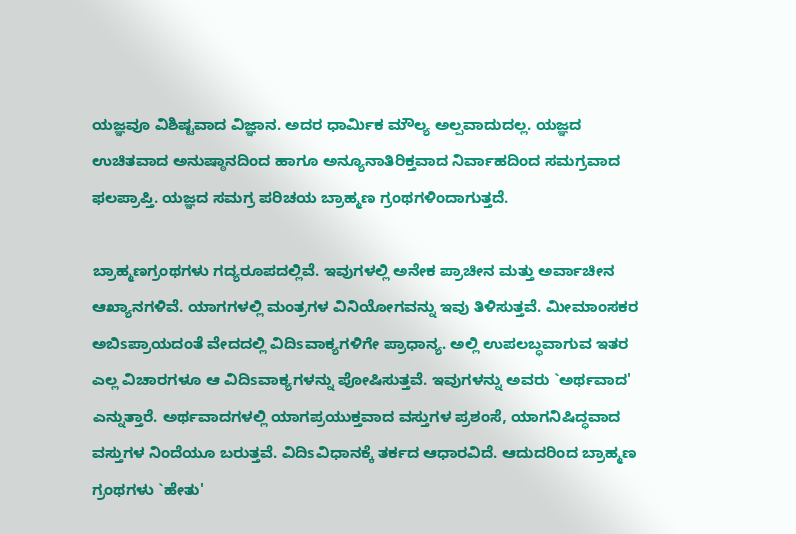ಯಜ್ಞವೂ ವಿಶಿಷ್ಟವಾದ ವಿಜ್ಞಾನ. ಅದರ ಧಾರ್ಮಿಕ ಮೌಲ್ಯ ಅಲ್ಪವಾದುದಲ್ಲ. ಯಜ್ಞದ ಉಚಿತವಾದ ಅನುಷ್ಠಾನದಿಂದ ಹಾಗೂ ಅನ್ಯೂನಾತಿರಿಕ್ತವಾದ ನಿರ್ವಾಹದಿಂದ ಸಮಗ್ರವಾದ ಫಲಪ್ರಾಪ್ತಿ. ಯಜ್ಞದ ಸಮಗ್ರ ಪರಿಚಯ ಬ್ರಾಹ್ಮಣ ಗ್ರಂಥಗಳಿಂದಾಗುತ್ತದೆ.

ಬ್ರಾಹ್ಮಣಗ್ರಂಥಗಳು ಗದ್ಯರೂಪದಲ್ಲಿವೆ. ಇವುಗಳಲ್ಲಿ ಅನೇಕ ಪ್ರಾಚೀನ ಮತ್ತು ಅರ್ವಾಚೀನ ಆಖ್ಯಾನಗಳಿವೆ. ಯಾಗಗಳಲ್ಲಿ ಮಂತ್ರಗಳ ವಿನಿಯೋಗವನ್ನು ಇವು ತಿಳಿಸುತ್ತವೆ. ಮೀಮಾಂಸಕರ ಅಬಿsಪ್ರಾಯದಂತೆ ವೇದದಲ್ಲಿ ವಿದಿsವಾಕ್ಯಗಳಿಗೇ ಪ್ರಾಧಾನ್ಯ. ಅಲ್ಲಿ ಉಪಲಬ್ಧವಾಗುವ ಇತರ ಎಲ್ಲ ವಿಚಾರಗಳೂ ಆ ವಿದಿsವಾಕ್ಯಗಳನ್ನು ಪೋಷಿಸುತ್ತವೆ. ಇವುಗಳನ್ನು ಅವರು `ಅರ್ಥವಾದ' ಎನ್ನುತ್ತಾರೆ. ಅರ್ಥವಾದಗಳಲ್ಲಿ ಯಾಗಪ್ರಯುಕ್ತವಾದ ವಸ್ತುಗಳ ಪ್ರಶಂಸೆ, ಯಾಗನಿಷಿದ್ಧವಾದ ವಸ್ತುಗಳ ನಿಂದೆಯೂ ಬರುತ್ತವೆ. ವಿದಿsವಿಧಾನಕ್ಕೆ ತರ್ಕದ ಆಧಾರವಿದೆ. ಆದುದರಿಂದ ಬ್ರಾಹ್ಮಣ ಗ್ರಂಥಗಳು `ಹೇತು'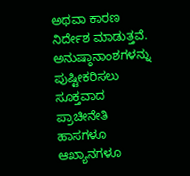ಅಥವಾ ಕಾರಣ ನಿರ್ದೇಶ ಮಾಡುತ್ತವೆ. ಅನುಷ್ಠಾನಾಂಶಗಳನ್ನು ಪುಷ್ಟೀಕರಿಸಲು ಸೂಕ್ತವಾದ ಪ್ರಾಚೀನೇತಿ ಹಾಸಗಳೂ ಆಖ್ಯಾನಗಳೂ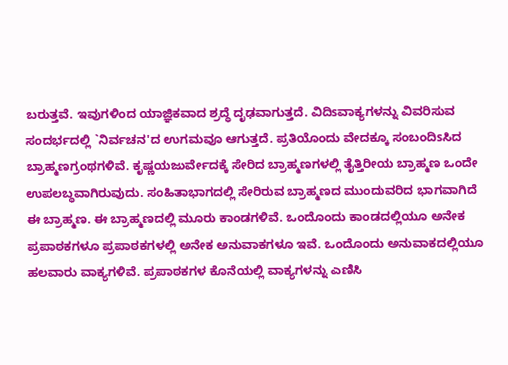ಬರುತ್ತವೆ. ಇವುಗಳಿಂದ ಯಾಜ್ಞಿಕವಾದ ಶ್ರದ್ಧೆ ದೃಢವಾಗುತ್ತದೆ. ವಿದಿsವಾಕ್ಯಗಳನ್ನು ವಿವರಿಸುವ ಸಂದರ್ಭದಲ್ಲಿ `ನಿರ್ವಚನ'ದ ಉಗಮವೂ ಆಗುತ್ತದೆ. ಪ್ರತಿಯೊಂದು ವೇದಕ್ಕೂ ಸಂಬಂದಿsಸಿದ ಬ್ರಾಹ್ಮಣಗ್ರಂಥಗಳಿವೆ. ಕೃಷ್ಣಯಜುರ್ವೇದಕ್ಕೆ ಸೇರಿದ ಬ್ರಾಹ್ಮಣಗಳಲ್ಲಿ ತೈತ್ತಿರೀಯ ಬ್ರಾಹ್ಮಣ ಒಂದೇ ಉಪಲಬ್ಧವಾಗಿರುವುದು. ಸಂಹಿತಾಭಾಗದಲ್ಲಿ ಸೇರಿರುವ ಬ್ರಾಹ್ಮಣದ ಮುಂದುವರಿದ ಭಾಗವಾಗಿದೆ ಈ ಬ್ರಾಹ್ಮಣ. ಈ ಬ್ರಾಹ್ಮಣದಲ್ಲಿ ಮೂರು ಕಾಂಡಗಳಿವೆ. ಒಂದೊಂದು ಕಾಂಡದಲ್ಲಿಯೂ ಅನೇಕ ಪ್ರಪಾಠಕಗಳೂ ಪ್ರಪಾಠಕಗಳಲ್ಲಿ ಅನೇಕ ಅನುವಾಕಗಳೂ ಇವೆ. ಒಂದೊಂದು ಅನುವಾಕದಲ್ಲಿಯೂ ಹಲವಾರು ವಾಕ್ಯಗಳಿವೆ. ಪ್ರಪಾಠಕಗಳ ಕೊನೆಯಲ್ಲಿ ವಾಕ್ಯಗಳನ್ನು ಎಣಿಸಿ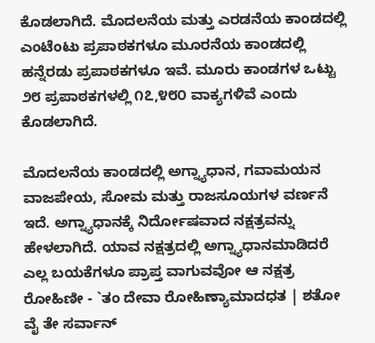ಕೊಡಲಾಗಿದೆ. ಮೊದಲನೆಯ ಮತ್ತು ಎರಡನೆಯ ಕಾಂಡದಲ್ಲಿ ಎಂಟೆಂಟು ಪ್ರಪಾಠಕಗಳೂ ಮೂರನೆಯ ಕಾಂಡದಲ್ಲಿ ಹನ್ನೆರಡು ಪ್ರಪಾಠಕಗಳೂ ಇವೆ. ಮೂರು ಕಾಂಡಗಳ ಒಟ್ಟು ೨೮ ಪ್ರಪಾಠಕಗಳಲ್ಲಿ ೧೭,೪೮೦ ವಾಕ್ಯಗಳಿವೆ ಎಂದು ಕೊಡಲಾಗಿದೆ.

ಮೊದಲನೆಯ ಕಾಂಡದಲ್ಲಿ ಅಗ್ನ್ಯಾಧಾನ, ಗವಾಮಯನ ವಾಜಪೇಯ, ಸೋಮ ಮತ್ತು ರಾಜಸೂಯಗಳ ವರ್ಣನೆ ಇದೆ. ಅಗ್ನ್ಯಾಧಾನಕ್ಕೆ ನಿರ್ದೋಷವಾದ ನಕ್ಷತ್ರವನ್ನು ಹೇಳಲಾಗಿದೆ. ಯಾವ ನಕ್ಷತ್ರದಲ್ಲಿ ಅಗ್ನ್ಯಾಧಾನಮಾಡಿದರೆ ಎಲ್ಲ ಬಯಕೆಗಳೂ ಪ್ರಾಪ್ತ ವಾಗುವವೋ ಆ ನಕ್ಷತ್ರ ರೋಹಿಣೀ - `ತಂ ದೇವಾ ರೋಹಿಣ್ಯಾಮಾದಧತ | ಶತೋ ವೈ ತೇ ಸರ್ವಾನ್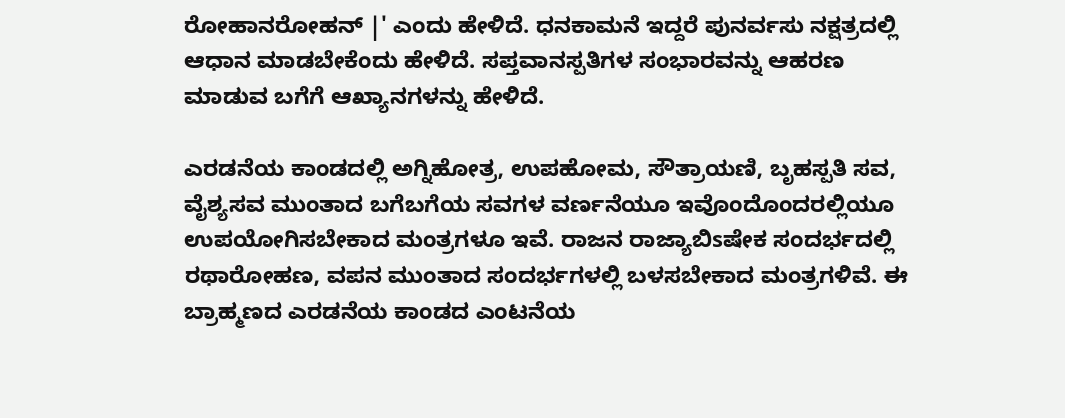ರೋಹಾನರೋಹನ್ |' ಎಂದು ಹೇಳಿದೆ. ಧನಕಾಮನೆ ಇದ್ದರೆ ಪುನರ್ವಸು ನಕ್ಷತ್ರದಲ್ಲಿ ಆಧಾನ ಮಾಡಬೇಕೆಂದು ಹೇಳಿದೆ. ಸಪ್ತವಾನಸ್ಪತಿಗಳ ಸಂಭಾರವನ್ನು ಆಹರಣ ಮಾಡುವ ಬಗೆಗೆ ಆಖ್ಯಾನಗಳನ್ನು ಹೇಳಿದೆ.

ಎರಡನೆಯ ಕಾಂಡದಲ್ಲಿ ಅಗ್ನಿಹೋತ್ರ, ಉಪಹೋಮ, ಸೌತ್ರಾಯಣಿ, ಬೃಹಸ್ಪತಿ ಸವ, ವೈಶ್ಯಸವ ಮುಂತಾದ ಬಗೆಬಗೆಯ ಸವಗಳ ವರ್ಣನೆಯೂ ಇವೊಂದೊಂದರಲ್ಲಿಯೂ ಉಪಯೋಗಿಸಬೇಕಾದ ಮಂತ್ರಗಳೂ ಇವೆ. ರಾಜನ ರಾಜ್ಯಾಬಿsಷೇಕ ಸಂದರ್ಭದಲ್ಲಿ ರಥಾರೋಹಣ, ವಪನ ಮುಂತಾದ ಸಂದರ್ಭಗಳಲ್ಲಿ ಬಳಸಬೇಕಾದ ಮಂತ್ರಗಳಿವೆ. ಈ ಬ್ರಾಹ್ಮಣದ ಎರಡನೆಯ ಕಾಂಡದ ಎಂಟನೆಯ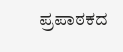ಪ್ರಪಾಠಕದ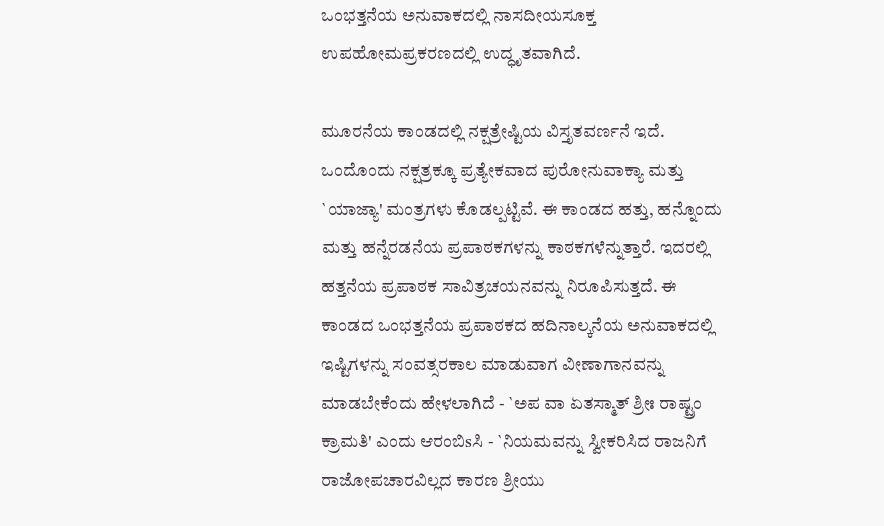ಒಂಭತ್ತನೆಯ ಅನುವಾಕದಲ್ಲಿ ನಾಸದೀಯಸೂಕ್ತ ಉಪಹೋಮಪ್ರಕರಣದಲ್ಲಿ ಉದ್ಧೃತವಾಗಿದೆ.

ಮೂರನೆಯ ಕಾಂಡದಲ್ಲಿ ನಕ್ಷತ್ರೇಷ್ಟಿಯ ವಿಸ್ತೃತವರ್ಣನೆ ಇದೆ. ಒಂದೊಂದು ನಕ್ಷತ್ರಕ್ಕೂ ಪ್ರತ್ಯೇಕವಾದ ಪುರೋನುವಾಕ್ಯಾ ಮತ್ತು `ಯಾಜ್ಯಾ' ಮಂತ್ರಗಳು ಕೊಡಲ್ಪಟ್ಟಿವೆ. ಈ ಕಾಂಡದ ಹತ್ತು, ಹನ್ನೊಂದು ಮತ್ತು ಹನ್ನೆರಡನೆಯ ಪ್ರಪಾಠಕಗಳನ್ನು ಕಾಠಕಗಳೆನ್ನುತ್ತಾರೆ. ಇದರಲ್ಲಿ ಹತ್ತನೆಯ ಪ್ರಪಾಠಕ ಸಾವಿತ್ರಚಯನವನ್ನು ನಿರೂಪಿಸುತ್ತದೆ. ಈ ಕಾಂಡದ ಒಂಭತ್ತನೆಯ ಪ್ರಪಾಠಕದ ಹದಿನಾಲ್ಕನೆಯ ಅನುವಾಕದಲ್ಲಿ ಇಷ್ಟಿಗಳನ್ನು ಸಂವತ್ಸರಕಾಲ ಮಾಡುವಾಗ ವೀಣಾಗಾನವನ್ನು ಮಾಡಬೇಕೆಂದು ಹೇಳಲಾಗಿದೆ - `ಅಪ ವಾ ಏತಸ್ಮಾತ್ ಶ್ರೀಃ ರಾಷ್ಟ್ರಂ ಕ್ರಾಮತಿ' ಎಂದು ಆರಂಬಿsಸಿ - `ನಿಯಮವನ್ನು ಸ್ವೀಕರಿಸಿದ ರಾಜನಿಗೆ ರಾಜೋಪಚಾರವಿಲ್ಲದ ಕಾರಣ ಶ್ರೀಯು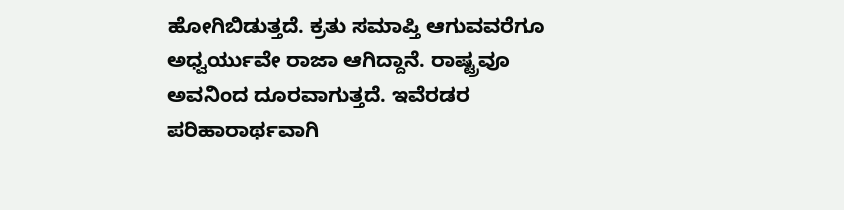ಹೋಗಿಬಿಡುತ್ತದೆ. ಕ್ರತು ಸಮಾಪ್ತಿ ಆಗುವವರೆಗೂ ಅಧ್ವರ್ಯುವೇ ರಾಜಾ ಆಗಿದ್ದಾನೆ. ರಾಷ್ಟ್ರವೂ ಅವನಿಂದ ದೂರವಾಗುತ್ತದೆ. ಇವೆರಡರ ಪರಿಹಾರಾರ್ಥವಾಗಿ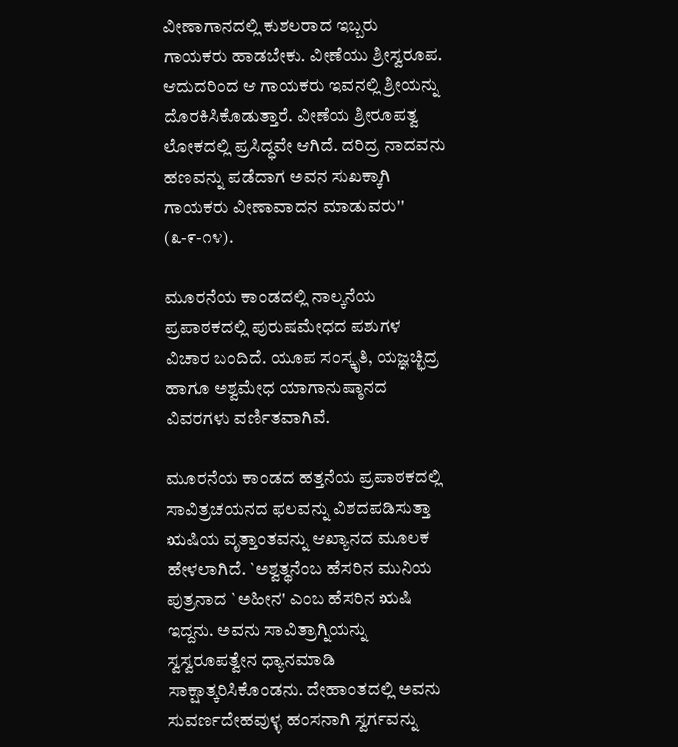ವೀಣಾಗಾನದಲ್ಲಿ ಕುಶಲರಾದ ಇಬ್ಬರು ಗಾಯಕರು ಹಾಡಬೇಕು. ವೀಣೆಯು ಶ್ರೀಸ್ವರೂಪ. ಆದುದರಿಂದ ಆ ಗಾಯಕರು ಇವನಲ್ಲಿ ಶ್ರೀಯನ್ನು ದೊರಕಿಸಿಕೊಡುತ್ತಾರೆ. ವೀಣೆಯ ಶ್ರೀರೂಪತ್ವ ಲೋಕದಲ್ಲಿ ಪ್ರಸಿದ್ಧವೇ ಆಗಿದೆ. ದರಿದ್ರ ನಾದವನು ಹಣವನ್ನು ಪಡೆದಾಗ ಅವನ ಸುಖಕ್ಕಾಗಿ ಗಾಯಕರು ವೀಣಾವಾದನ ಮಾಡುವರು'' (೩-೯-೧೪).

ಮೂರನೆಯ ಕಾಂಡದಲ್ಲಿ ನಾಲ್ಕನೆಯ ಪ್ರಪಾಠಕದಲ್ಲಿ ಪುರುಷಮೇಧದ ಪಶುಗಳ ವಿಚಾರ ಬಂದಿದೆ. ಯೂಪ ಸಂಸ್ಕೃತಿ, ಯಜ್ಞಚ್ಛಿದ್ರ ಹಾಗೂ ಅಶ್ವಮೇಧ ಯಾಗಾನುಷ್ಠಾನದ ವಿವರಗಳು ವರ್ಣಿತವಾಗಿವೆ.

ಮೂರನೆಯ ಕಾಂಡದ ಹತ್ತನೆಯ ಪ್ರಪಾಠಕದಲ್ಲಿ ಸಾವಿತ್ರಚಯನದ ಫಲವನ್ನು ವಿಶದಪಡಿಸುತ್ತಾ ಋಷಿಯ ವೃತ್ತಾಂತವನ್ನು ಆಖ್ಯಾನದ ಮೂಲಕ ಹೇಳಲಾಗಿದೆ. `ಅಶ್ವತ್ಥನೆಂಬ ಹೆಸರಿನ ಮುನಿಯ ಪುತ್ರನಾದ `ಅಹೀನ' ಎಂಬ ಹೆಸರಿನ ಋಷಿ ಇದ್ದನು. ಅವನು ಸಾವಿತ್ರಾಗ್ನಿಯನ್ನು ಸ್ವಸ್ವರೂಪತ್ವೇನ ಧ್ಯಾನಮಾಡಿ ಸಾಕ್ಷಾತ್ಕರಿಸಿಕೊಂಡನು. ದೇಹಾಂತದಲ್ಲಿ ಅವನು ಸುವರ್ಣದೇಹವುಳ್ಳ ಹಂಸನಾಗಿ ಸ್ವರ್ಗವನ್ನು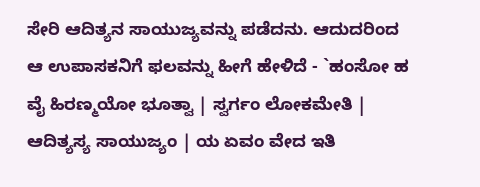ಸೇರಿ ಆದಿತ್ಯನ ಸಾಯುಜ್ಯವನ್ನು ಪಡೆದನು. ಆದುದರಿಂದ ಆ ಉಪಾಸಕನಿಗೆ ಫಲವನ್ನು ಹೀಗೆ ಹೇಳಿದೆ - `ಹಂಸೋ ಹ ವೈ ಹಿರಣ್ಮಯೋ ಭೂತ್ವಾ | ಸ್ವರ್ಗಂ ಲೋಕಮೇತಿ | ಆದಿತ್ಯಸ್ಯ ಸಾಯುಜ್ಯಂ | ಯ ಏವಂ ವೇದ ಇತಿ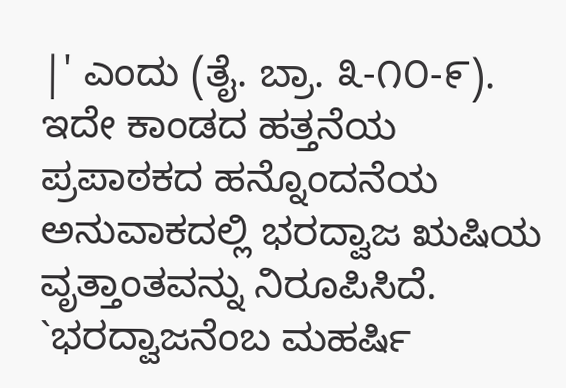|' ಎಂದು (ತೈ. ಬ್ರಾ. ೩-೧೦-೯). ಇದೇ ಕಾಂಡದ ಹತ್ತನೆಯ ಪ್ರಪಾಠಕದ ಹನ್ನೊಂದನೆಯ ಅನುವಾಕದಲ್ಲಿ ಭರದ್ವಾಜ ಋಷಿಯ ವೃತ್ತಾಂತವನ್ನು ನಿರೂಪಿಸಿದೆ. `ಭರದ್ವಾಜನೆಂಬ ಮಹರ್ಷಿ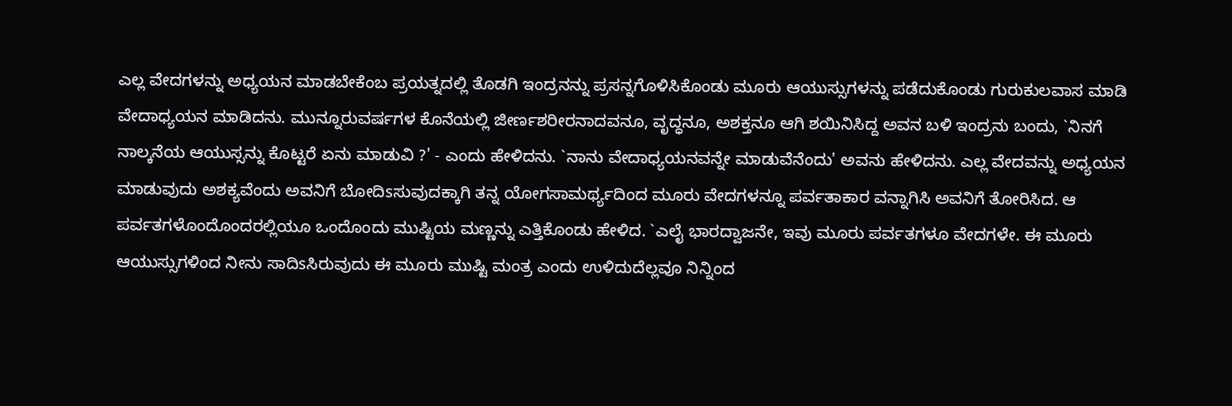ಎಲ್ಲ ವೇದಗಳನ್ನು ಅಧ್ಯಯನ ಮಾಡಬೇಕೆಂಬ ಪ್ರಯತ್ನದಲ್ಲಿ ತೊಡಗಿ ಇಂದ್ರನನ್ನು ಪ್ರಸನ್ನಗೊಳಿಸಿಕೊಂಡು ಮೂರು ಆಯುಸ್ಸುಗಳನ್ನು ಪಡೆದುಕೊಂಡು ಗುರುಕುಲವಾಸ ಮಾಡಿ ವೇದಾಧ್ಯಯನ ಮಾಡಿದನು. ಮುನ್ನೂರುವರ್ಷಗಳ ಕೊನೆಯಲ್ಲಿ ಜೀರ್ಣಶರೀರನಾದವನೂ, ವೃದ್ಧನೂ, ಅಶಕ್ತನೂ ಆಗಿ ಶಯಿನಿಸಿದ್ದ ಅವನ ಬಳಿ ಇಂದ್ರನು ಬಂದು, `ನಿನಗೆ ನಾಲ್ಕನೆಯ ಆಯುಸ್ಸನ್ನು ಕೊಟ್ಟರೆ ಏನು ಮಾಡುವಿ ?' - ಎಂದು ಹೇಳಿದನು. `ನಾನು ವೇದಾಧ್ಯಯನವನ್ನೇ ಮಾಡುವೆನೆಂದು' ಅವನು ಹೇಳಿದನು. ಎಲ್ಲ ವೇದವನ್ನು ಅಧ್ಯಯನ ಮಾಡುವುದು ಅಶಕ್ಯವೆಂದು ಅವನಿಗೆ ಬೋದಿsಸುವುದಕ್ಕಾಗಿ ತನ್ನ ಯೋಗಸಾಮರ್ಥ್ಯದಿಂದ ಮೂರು ವೇದಗಳನ್ನೂ ಪರ್ವತಾಕಾರ ವನ್ನಾಗಿಸಿ ಅವನಿಗೆ ತೋರಿಸಿದ. ಆ ಪರ್ವತಗಳೊಂದೊಂದರಲ್ಲಿಯೂ ಒಂದೊಂದು ಮುಷ್ಟಿಯ ಮಣ್ಣನ್ನು ಎತ್ತಿಕೊಂಡು ಹೇಳಿದ. `ಎಲೈ ಭಾರದ್ವಾಜನೇ, ಇವು ಮೂರು ಪರ್ವತಗಳೂ ವೇದಗಳೇ. ಈ ಮೂರು ಆಯುಸ್ಸುಗಳಿಂದ ನೀನು ಸಾದಿsಸಿರುವುದು ಈ ಮೂರು ಮುಷ್ಟಿ ಮಂತ್ರ ಎಂದು ಉಳಿದುದೆಲ್ಲವೂ ನಿನ್ನಿಂದ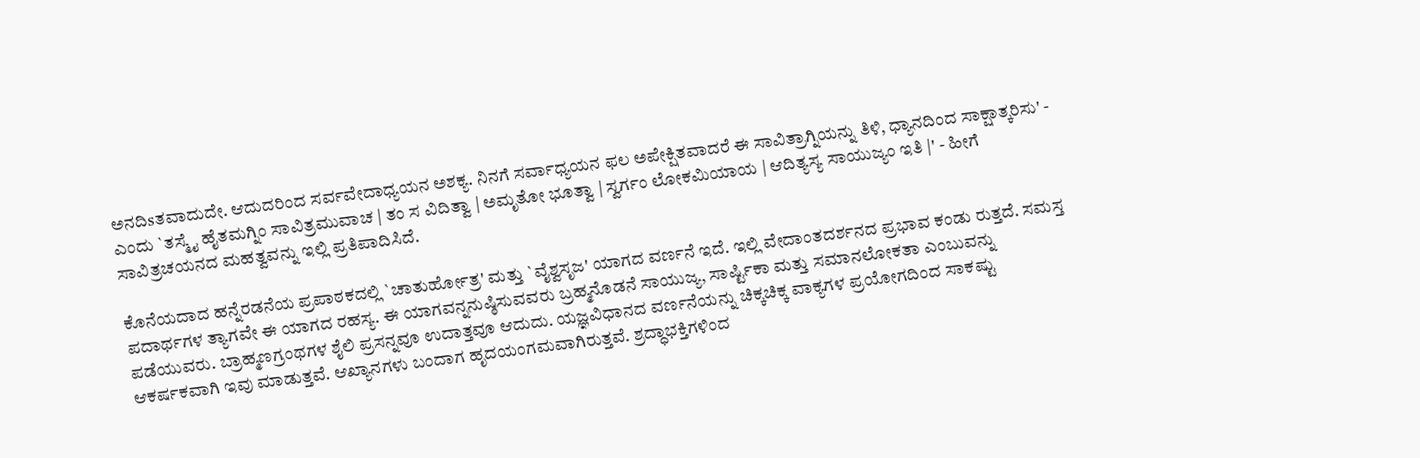ಅನದಿsತವಾದುದೇ. ಆದುದರಿಂದ ಸರ್ವವೇದಾಧ್ಯಯನ ಅಶಕ್ಯ. ನಿನಗೆ ಸರ್ವಾಧ್ಯಯನ ಫಲ ಅಪೇಕ್ಷಿತವಾದರೆ ಈ ಸಾವಿತ್ರಾಗ್ನಿಯನ್ನು ತಿಳಿ, ಧ್ಯಾನದಿಂದ ಸಾಕ್ಷಾತ್ಕರಿಸು' - ಎಂದು `ತಸ್ಮೈ ಹೈತಮಗ್ನಿಂ ಸಾವಿತ್ರಮುವಾಚ | ತಂ ಸ ವಿದಿತ್ವಾ | ಅಮೃತೋ ಭೂತ್ವಾ | ಸ್ವರ್ಗಂ ಲೋಕಮಿಯಾಯ | ಆದಿತ್ಯಸ್ಯ ಸಾಯುಜ್ಯಂ ಇತಿ |' - ಹೀಗೆ ಸಾವಿತ್ರಚಯನದ ಮಹತ್ವವನ್ನು ಇಲ್ಲಿ ಪ್ರತಿಪಾದಿಸಿದೆ.

ಕೊನೆಯದಾದ ಹನ್ನೆರಡನೆಯ ಪ್ರಪಾಠಕದಲ್ಲಿ `ಚಾತುರ್ಹೋತ್ರ' ಮತ್ತು `ವೈಶ್ವಸೃಜ' ಯಾಗದ ವರ್ಣನೆ ಇದೆ. ಇಲ್ಲಿ ವೇದಾಂತದರ್ಶನದ ಪ್ರಭಾವ ಕಂಡು ರುತ್ತದೆ. ಸಮಸ್ತ ಪದಾರ್ಥಗಳ ತ್ಯಾಗವೇ ಈ ಯಾಗದ ರಹಸ್ಯ. ಈ ಯಾಗವನ್ನನುಷ್ಠಿಸುವವರು ಬ್ರಹ್ಮನೊಡನೆ ಸಾಯುಜ್ಯ, ಸಾರ್ಷ್ಟಿಕಾ ಮತ್ತು ಸಮಾನಲೋಕತಾ ಎಂಬುವನ್ನು ಪಡೆಯುವರು. ಬ್ರಾಹ್ಮಣಗ್ರಂಥಗಳ ಶೈಲಿ ಪ್ರಸನ್ನವೂ ಉದಾತ್ತವೂ ಆದುದು. ಯಜ್ಞವಿಧಾನದ ವರ್ಣನೆಯನ್ನು ಚಿಕ್ಕಚಿಕ್ಕ ವಾಕ್ಯಗಳ ಪ್ರಯೋಗದಿಂದ ಸಾಕಷ್ಟು ಆಕರ್ಷಕವಾಗಿ ಇವು ಮಾಡುತ್ತವೆ. ಆಖ್ಯಾನಗಳು ಬಂದಾಗ ಹೃದಯಂಗಮವಾಗಿರುತ್ತವೆ. ಶ್ರದ್ಧಾಭಕ್ತಿಗಳಿಂದ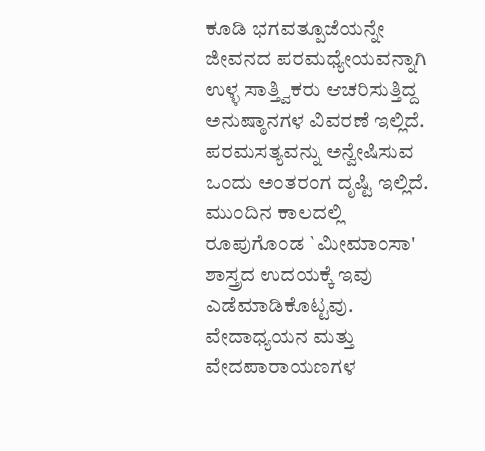ಕೂಡಿ ಭಗವತ್ಪೂಜೆಯನ್ನೇ ಜೀವನದ ಪರಮಧ್ಯೇಯವನ್ನಾಗಿ ಉಳ್ಳ ಸಾತ್ತ್ವಿಕರು ಆಚರಿಸುತ್ತಿದ್ದ ಅನುಷ್ಠಾನಗಳ ವಿವರಣೆ ಇಲ್ಲಿದೆ. ಪರಮಸತ್ಯವನ್ನು ಅನ್ವೇಷಿಸುವ ಒಂದು ಅಂತರಂಗ ದೃಷ್ಟಿ ಇಲ್ಲಿದೆ. ಮುಂದಿನ ಕಾಲದಲ್ಲಿ ರೂಪುಗೊಂಡ `ಮೀಮಾಂಸಾ' ಶಾಸ್ತ್ರದ ಉದಯಕ್ಕೆ ಇವು ಎಡೆಮಾಡಿಕೊಟ್ಟವು. ವೇದಾಧ್ಯಯನ ಮತ್ತು ವೇದಪಾರಾಯಣಗಳ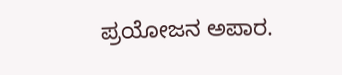ಪ್ರಯೋಜನ ಅಪಾರ.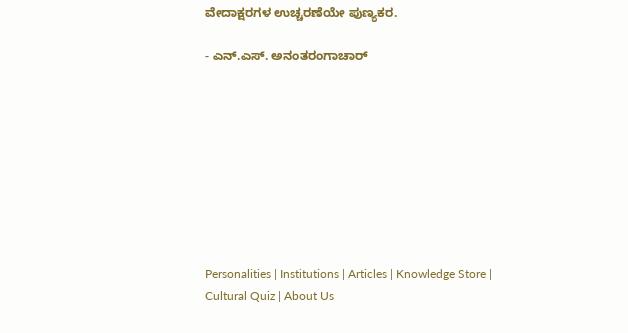ವೇದಾಕ್ಷರಗಳ ಉಚ್ಚರಣೆಯೇ ಪುಣ್ಯಕರ.

- ಎನ್.ಎಸ್. ಅನಂತರಂಗಾಚಾರ್









Personalities | Institutions | Articles | Knowledge Store | Cultural Quiz | About Us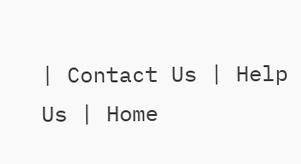| Contact Us | Help Us | Home